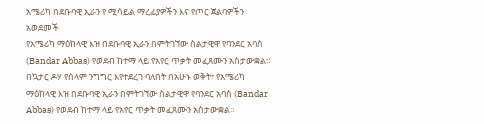አሜሪካ በደቡባዊ ኢራን የ ሚሳይል ማረፊያዎችን እና የጦር ጀልባዎችን አወደመች
የአሜሪካ ማዕከላዊ እዝ በደቡባዊ ኢራን በምትገኘው ስልታዊዋ የባንደር አባስ (Bandar Abbas) የወደብ ከተማ ላይ የአየር ጥቃት መፈጸሙን አስታውቋል።
በኳታር ዶሃ የሰላም ንግግር እየተደረገ ባለበት በአሁኑ ወቅት፣ የአሜሪካ ማዕከላዊ እዝ በደቡባዊ ኢራን በምትገኘው ስልታዊዋ የባንደር አባስ (Bandar Abbas) የወደብ ከተማ ላይ የአየር ጥቃት መፈጸሙን አስታውቋል።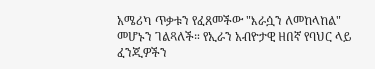አሜሪካ ጥቃቱን የፈጸመችው "እራሷን ለመከላከል" መሆኑን ገልጻለች። የኢራን አብዮታዊ ዘበኛ የባህር ላይ ፈንጂዎችን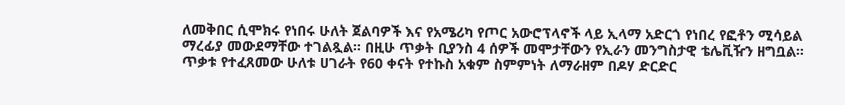ለመቅበር ሲሞክሩ የነበሩ ሁለት ጀልባዎች እና የአሜሪካ የጦር አውሮፕላኖች ላይ ኢላማ አድርጎ የነበረ የፎቶን ሚሳይል ማረፊያ መውደማቸው ተገልጿል። በዚሁ ጥቃት ቢያንስ 4 ሰዎች መሞታቸውን የኢራን መንግስታዊ ቴሌቪዥን ዘግቧል።
ጥቃቱ የተፈጸመው ሁለቱ ሀገራት የ60 ቀናት የተኩስ አቁም ስምምነት ለማራዘም በዶሃ ድርድር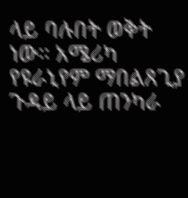ላይ ባሉበት ወቅት ነው። አሜሪካ የዩራኒየም ማበልጸጊያ ጉዳይ ላይ ጠንካራ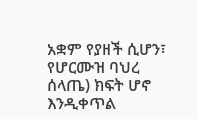አቋም የያዘች ሲሆን፣ የሆርሙዝ ባህረ ሰላጤ) ክፍት ሆኖ እንዲቀጥል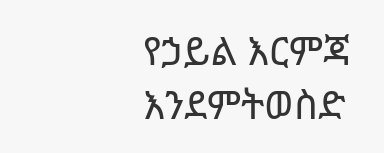የኃይል እርምጃ እንደምትወስድ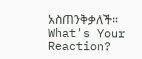አስጠንቅቃለች።
What's Your Reaction?